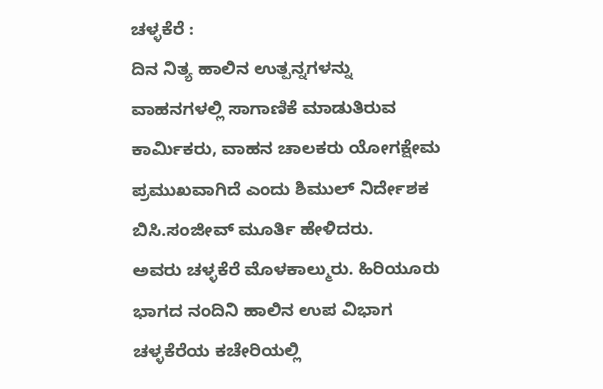ಚಳ್ಳಕೆರೆ :
ದಿನ ನಿತ್ಯ ಹಾಲಿನ ಉತ್ಪನ್ನಗಳನ್ನು ವಾಹನಗಳಲ್ಲಿ ಸಾಗಾಣಿಕೆ ಮಾಡುತಿರುವ ಕಾರ್ಮಿಕರು, ವಾಹನ ಚಾಲಕರು ಯೋಗಕ್ಷೇಮ ಪ್ರಮುಖವಾಗಿದೆ ಎಂದು ಶಿಮುಲ್ ನಿರ್ದೇಶಕ ಬಿಸಿ.ಸಂಜೀವ್ ಮೂರ್ತಿ ಹೇಳಿದರು.
ಅವರು ಚಳ್ಳಕೆರೆ ಮೊಳಕಾಲ್ಮುರು. ಹಿರಿಯೂರು ಭಾಗದ ನಂದಿನಿ ಹಾಲಿನ ಉಪ ವಿಭಾಗ ಚಳ್ಳಕೆರೆಯ ಕಚೇರಿಯಲ್ಲಿ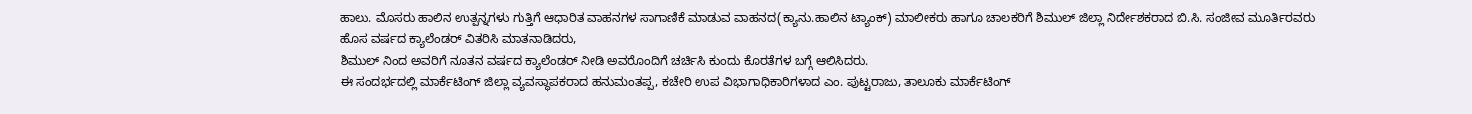ಹಾಲು. ಮೊಸರು ಹಾಲಿನ ಉತ್ಪನ್ನಗಳು ಗುತ್ತಿಗೆ ಆಧಾರಿತ ವಾಹನಗಳ ಸಾಗಾಣಿಕೆ ಮಾಡುವ ವಾಹನದ(ಕ್ಯಾನು.ಹಾಲಿನ ಟ್ಯಾಂಕ್) ಮಾಲೀಕರು ಹಾಗೂ ಚಾಲಕರಿಗೆ ಶಿಮುಲ್ ಜಿಲ್ಲಾ ನಿರ್ದೇಶಕರಾದ ಬಿ.ಸಿ. ಸಂಜೀವ ಮೂರ್ತಿರವರು ಹೊಸ ವರ್ಷದ ಕ್ಯಾಲೆಂಡರ್ ವಿತರಿಸಿ ಮಾತನಾಡಿದರು,
ಶಿಮುಲ್ ನಿಂದ ಅವರಿಗೆ ನೂತನ ವರ್ಷದ ಕ್ಯಾಲೆಂಡರ್ ನೀಡಿ ಅವರೊಂದಿಗೆ ಚರ್ಚಿಸಿ ಕುಂದು ಕೊರತೆಗಳ ಬಗ್ಗೆ ಆಲಿಸಿದರು.
ಈ ಸಂದರ್ಭದಲ್ಲಿ ಮಾರ್ಕೆಟಿಂಗ್ ಜಿಲ್ಲಾ ವ್ಯವಸ್ಥಾಪಕರಾದ ಹನುಮಂತಪ್ಪ, ಕಚೇರಿ ಉಪ ವಿಭಾಗಾಧಿಕಾರಿಗಳಾದ ಎಂ. ಪುಟ್ಟರಾಜು, ತಾಲೂಕು ಮಾರ್ಕೆಟಿಂಗ್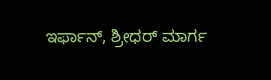ಇರ್ಫಾನ್, ಶ್ರೀಧರ್ ಮಾರ್ಗ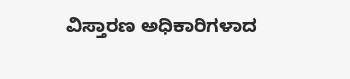ವಿಸ್ತಾರಣ ಅಧಿಕಾರಿಗಳಾದ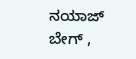ನಯಾಜ್ ಬೇಗ್ ,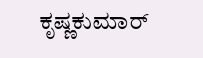ಕೃಷ್ಣಕುಮಾರ್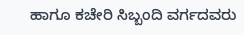ಹಾಗೂ ಕಚೇರಿ ಸಿಬ್ಬಂದಿ ವರ್ಗದವರು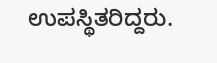ಉಪಸ್ಥಿತರಿದ್ದರು.